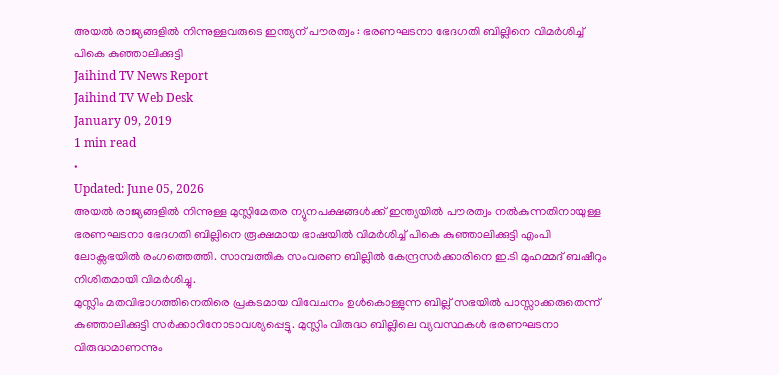അയൽ രാജ്യങ്ങളിൽ നിന്നുള്ളവരുടെ ഇന്ത്യന് പൗരത്വം : ഭരണഘടനാ ഭേദഗതി ബില്ലിനെ വിമർശിച്ച് പികെ കുഞ്ഞാലിക്കുട്ടി
Jaihind TV News Report
Jaihind TV Web Desk
January 09, 2019
1 min read
•
Updated: June 05, 2026
അയൽ രാജ്യങ്ങളിൽ നിന്നുള്ള മുസ്ലിമേതര ന്യുനപക്ഷങ്ങൾക്ക് ഇന്ത്യയിൽ പൗരത്വം നൽകുന്നതിനായുള്ള ഭരണഘടനാ ഭേദഗതി ബില്ലിനെ രൂക്ഷമായ ഭാഷയിൽ വിമർശിച്ച് പികെ കുഞ്ഞാലിക്കുട്ടി എംപി ലോക്സഭയിൽ രംഗത്തെത്തി. സാമ്പത്തിക സംവരണ ബില്ലിൽ കേന്ദ്രസർക്കാരിനെ ഇ.ടി മുഹമ്മദ് ബഷീറും നിശിതമായി വിമർശിച്ചു.
മുസ്ലിം മതവിഭാഗത്തിനെതിരെ പ്രകടമായ വിവേചനം ഉൾകൊള്ളുന്ന ബില്ല് സഭയിൽ പാസ്സാക്കരുതെന്ന് കുഞ്ഞാലിക്കുട്ടി സർക്കാറിനോടാവശ്യപ്പെട്ടു. മുസ്ലിം വിരുദ്ധ ബില്ലിലെ വ്യവസ്ഥകൾ ഭരണഘടനാ വിരുദ്ധമാണന്നും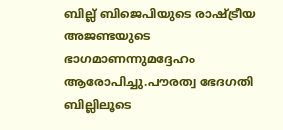ബില്ല് ബിജെപിയുടെ രാഷ്ട്രീയ അജണ്ടയുടെ ഭാഗമാണന്നുമദ്ദേഹം ആരോപിച്ചു.പൗരത്വ ഭേദഗതി ബില്ലിലൂടെ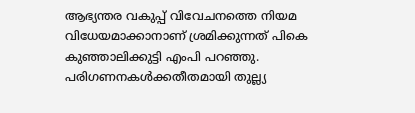ആഭ്യന്തര വകുപ്പ് വിവേചനത്തെ നിയമ വിധേയമാക്കാനാണ് ശ്രമിക്കുന്നത് പികെ കുഞ്ഞാലിക്കുട്ടി എംപി പറഞ്ഞു. പരിഗണനകൾക്കതീതമായി തുല്ല്യ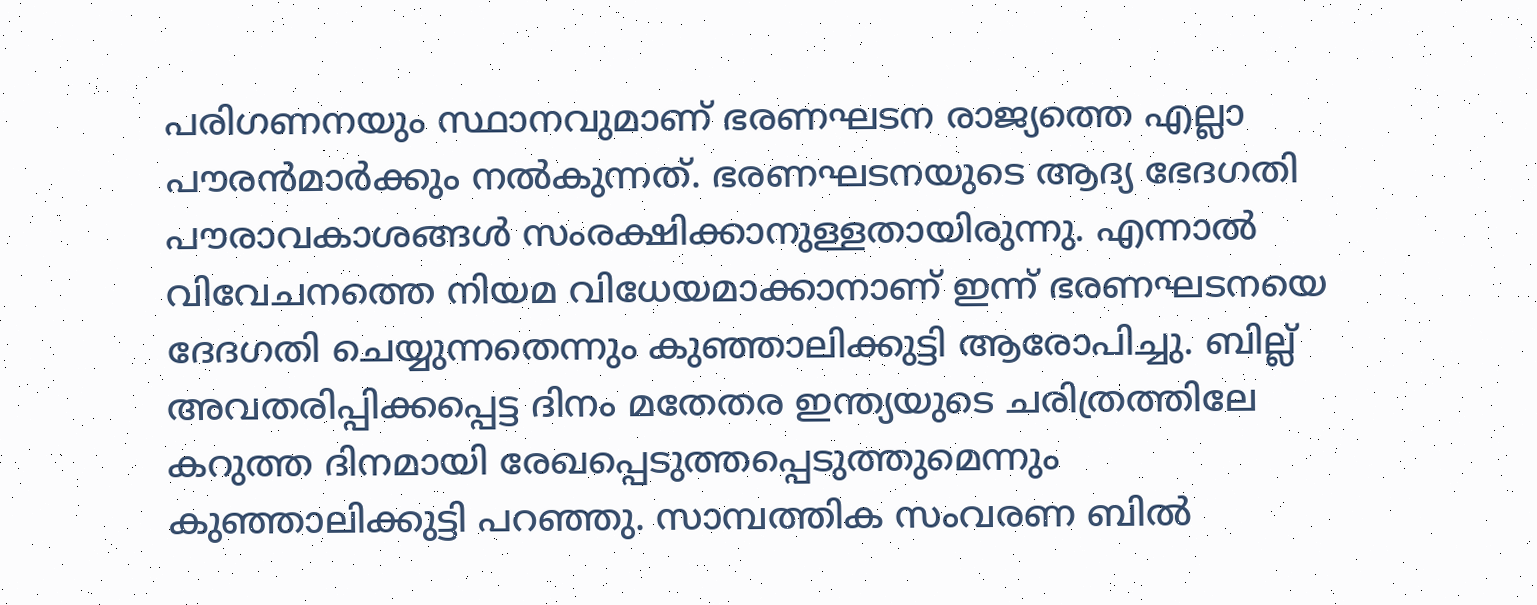പരിഗണനയും സ്ഥാനവുമാണ് ഭരണഘടന രാജ്യത്തെ എല്ലാ പൗരൻമാർക്കും നൽകുന്നത്. ഭരണഘടനയുടെ ആദ്യ ഭേദഗതി പൗരാവകാശങ്ങൾ സംരക്ഷിക്കാനുള്ളതായിരുന്നു. എന്നാൽ വിവേചനത്തെ നിയമ വിധേയമാക്കാനാണ് ഇന്ന് ഭരണഘടനയെ ദേദഗതി ചെയ്യുന്നതെന്നും കുഞ്ഞാലിക്കുട്ടി ആരോപിച്ചു. ബില്ല് അവതരിപ്പിക്കപ്പെട്ട ദിനം മതേതര ഇന്ത്യയുടെ ചരിത്രത്തിലേ കറുത്ത ദിനമായി രേഖപ്പെടുത്തപ്പെടുത്തുമെന്നും കുഞ്ഞാലിക്കുട്ടി പറഞ്ഞു. സാമ്പത്തിക സംവരണ ബിൽ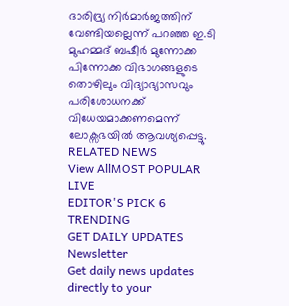ദാരിദ്ര്യ നിർമാർജത്തിന് വേണ്ടിയല്ലെന്ന് പറഞ്ഞ ഇ.ടി മുഹമ്മദ് ബഷീർ മുന്നോക്ക പിന്നോക്ക വിഭാഗങ്ങളുടെ തൊഴിലും വിദ്യാഭ്യാസവും പരിശോധനക്ക് വിധേയമാക്കണമെന്ന് ലോക്സഭയിൽ ആവശ്യപ്പെട്ടു.
RELATED NEWS
View AllMOST POPULAR
LIVE
EDITOR'S PICK 6
TRENDING
GET DAILY UPDATES
Newsletter
Get daily news updates directly to your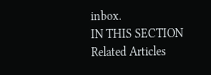inbox.
IN THIS SECTION
Related Articles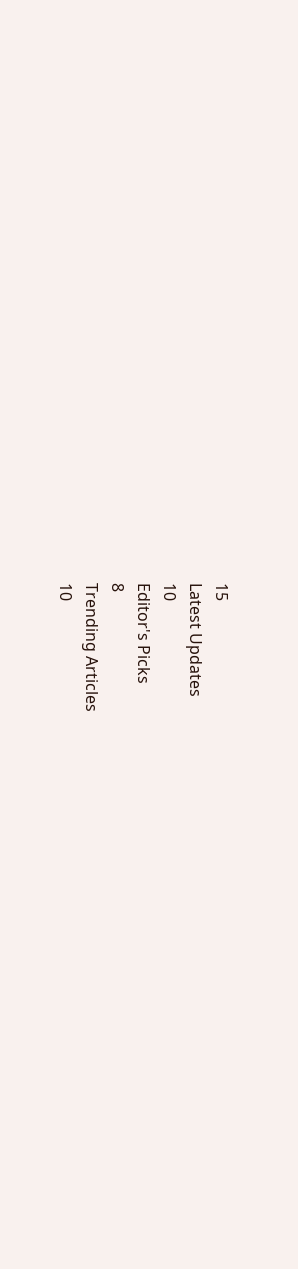15
Latest Updates
10
Editor's Picks
8
Trending Articles
10